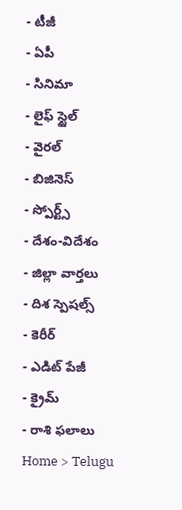- టీజీ
- ఏపీ
- సినిమా
- లైఫ్ స్టైల్
- వైరల్
- బిజినెస్
- స్పోర్ట్స్
- దేశం-విదేశం
- జిల్లా వార్తలు
- దిశ స్పెషల్స్
- కెరీర్
- ఎడిట్ పేజీ
- క్రైమ్
- రాశి ఫలాలు
Home > Telugu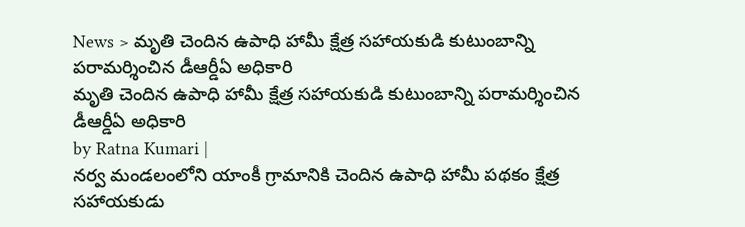News > మృతి చెందిన ఉపాధి హామీ క్షేత్ర సహాయకుడి కుటుంబాన్ని పరామర్శించిన డీఆర్డీఏ అధికారి
మృతి చెందిన ఉపాధి హామీ క్షేత్ర సహాయకుడి కుటుంబాన్ని పరామర్శించిన డీఆర్డీఏ అధికారి
by Ratna Kumari |
నర్వ మండలంలోని యాంకీ గ్రామానికి చెందిన ఉపాధి హామీ పథకం క్షేత్ర సహాయకుడు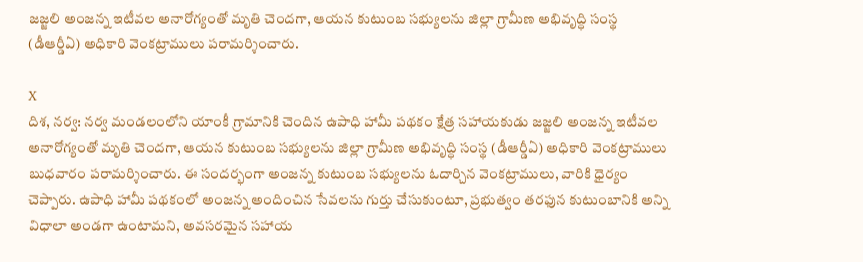జజ్జలి అంజన్న ఇటీవల అనారోగ్యంతో మృతి చెందగా, ఆయన కుటుంబ సభ్యులను జిల్లా గ్రామీణ అభివృద్ధి సంస్థ (డీఆర్డీఏ) అధికారి వెంకట్రాములు పరామర్శించారు.

X
దిశ, నర్వ: నర్వ మండలంలోని యాంకీ గ్రామానికి చెందిన ఉపాధి హామీ పథకం క్షేత్ర సహాయకుడు జజ్జలి అంజన్న ఇటీవల అనారోగ్యంతో మృతి చెందగా, ఆయన కుటుంబ సభ్యులను జిల్లా గ్రామీణ అభివృద్ధి సంస్థ (డీఆర్డీఏ) అధికారి వెంకట్రాములు బుధవారం పరామర్శించారు. ఈ సందర్భంగా అంజన్న కుటుంబ సభ్యులను ఓదార్చిన వెంకట్రాములు, వారికి ధైర్యం చెప్పారు. ఉపాధి హామీ పథకంలో అంజన్న అందించిన సేవలను గుర్తు చేసుకుంటూ, ప్రభుత్వం తరఫున కుటుంబానికి అన్ని విధాలా అండగా ఉంటామని, అవసరమైన సహాయ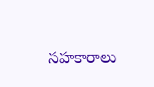సహకారాలు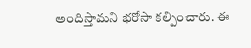అందిస్తామని భరోసా కల్పించారు. ఈ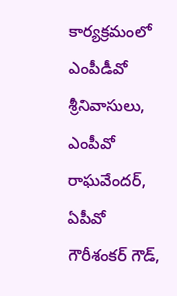కార్యక్రమంలో ఎంపీడీవో శ్రీనివాసులు, ఎంపీవో రాఘవేందర్, ఏపీవో గౌరీశంకర్ గౌడ్,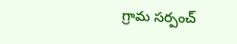గ్రామ సర్పంచ్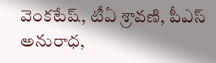వెంకటేష్, టీఏ శ్రావణి, పీఎస్ అనురాధ,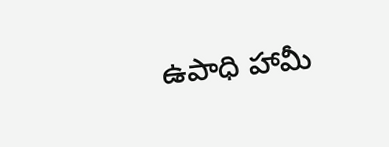ఉపాధి హామీ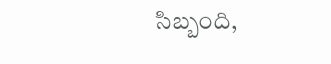సిబ్బంది,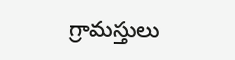గ్రామస్తులు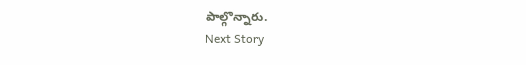పాల్గొన్నారు.
Next Story